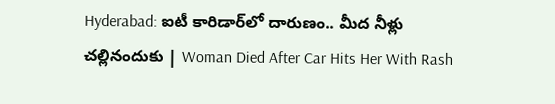Hyderabad: ఐటీ కారిడార్‌లో దారుణం.. మీద నీళ్లు చల్లినందుకు | Woman Died After Car Hits Her With Rash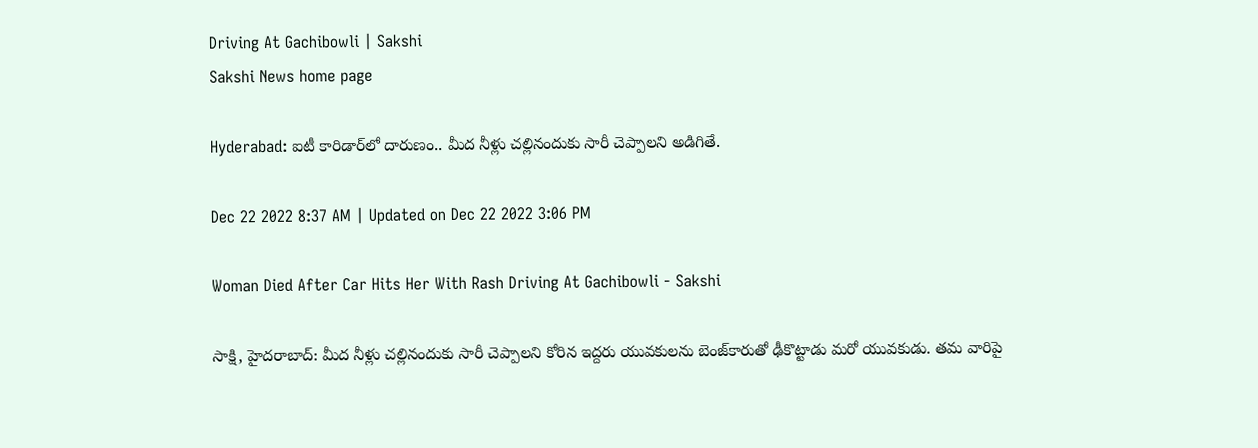Driving At Gachibowli | Sakshi
Sakshi News home page

Hyderabad: ఐటీ కారిడార్‌లో దారుణం.. మీద నీళ్లు చల్లినందుకు సారీ చెప్పాలని అడిగితే.

Dec 22 2022 8:37 AM | Updated on Dec 22 2022 3:06 PM

Woman Died After Car Hits Her With Rash Driving At Gachibowli - Sakshi

సాక్షి, హైదరాబాద్‌: మీద నీళ్లు చల్లినందుకు సారీ చెప్పాలని కోరిన ఇద్దరు యువకులను బెంజ్‌కారుతో ఢీకొట్టాడు మరో యువకుడు. తమ వారిపై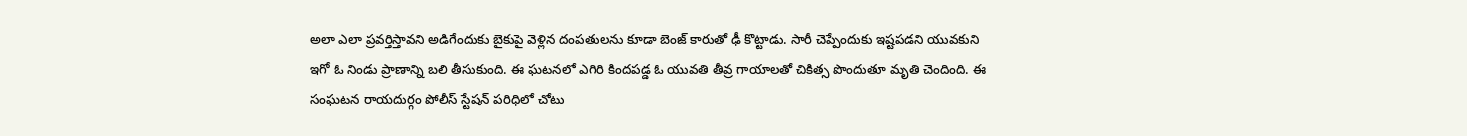అలా ఎలా ప్రవర్తిస్తావని అడిగేందుకు బైకుపై వెళ్లిన దంపతులను కూడా బెంజ్‌ కారుతో ఢీ కొట్టాడు. సారీ చెప్పేందుకు ఇష్టపడని యువకుని ఇగో ఓ నిండు ప్రాణాన్ని బలి తీసుకుంది. ఈ ఘటనలో ఎగిరి కిందపడ్డ ఓ యువతి తీవ్ర గాయాలతో చికిత్స పొందుతూ మృతి చెందింది. ఈ సంఘటన రాయదుర్గం పోలీస్‌ స్టేషన్‌ పరిధిలో చోటు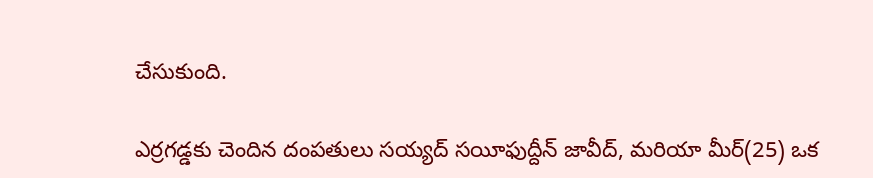చేసుకుంది.

ఎర్రగడ్డకు చెందిన దంపతులు సయ్యద్‌ సయీఫుద్దీన్‌ జావీద్, మరియా మీర్‌(25) ఒక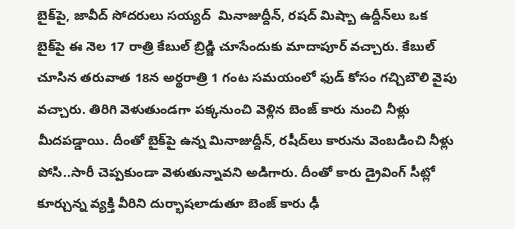బైక్‌పై, జావీద్‌ సోదరులు సయ్యద్‌  మినాజుద్దీన్, రషద్‌ మిష్బా ఉద్దీన్‌లు ఒక బైక్‌పై ఈ నెల 17 రాత్రి కేబుల్‌ బ్రిడ్జి చూసేందుకు మాదాపూర్‌ వచ్చారు. కేబుల్‌ చూసిన తరువాత 18న అర్థరాత్రి 1 గంట సమయంలో ఫుడ్‌ కోసం గచ్చిబౌలి వైపు వచ్చారు. తిరిగి వెళుతుండగా పక్కనుంచి వెళ్లిన బెంజ్‌ కారు నుంచి నీళ్లు మీదపడ్డాయి. దీంతో బైక్‌పై ఉన్న మినాజుద్దీన్, రషీద్‌లు కారును వెంబడించి నీళ్లు పోసి..సారీ చెప్పకుండా వెళుతున్నావని అడిగారు. దీంతో కారు డ్రైవింగ్‌ సీట్లో కూర్చున్న వ్యక్తి వీరిని దుర్భాషలాడుతూ బెంజ్‌ కారు ఢీ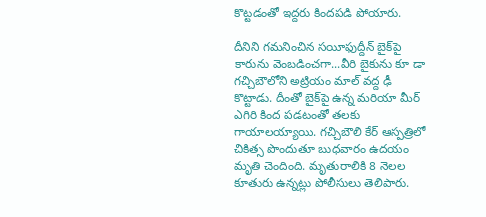కొట్టడంతో ఇద్దరు కిందపడి పోయారు.

దీనిని గమనించిన సయీఫుద్దీన్‌ బైక్‌పై కారును వెంబడించగా...వీరి బైకును కూ డా గచ్చిబౌలోని అట్రియం మాల్‌ వద్ద ఢీ కొట్టాడు. దీంతో బైక్‌పై ఉన్న మరియా మీర్‌ ఎగిరి కింద పడటంతో తలకు గాయాలయ్యాయి. గచ్చిబౌలి కేర్‌ ఆస్పత్రిలో చికిత్స పొందుతూ బుధవారం ఉదయం మృతి చెందింది. మృతురాలికి 8 నెలల కూతురు ఉన్నట్లు పోలీసులు తెలిపారు.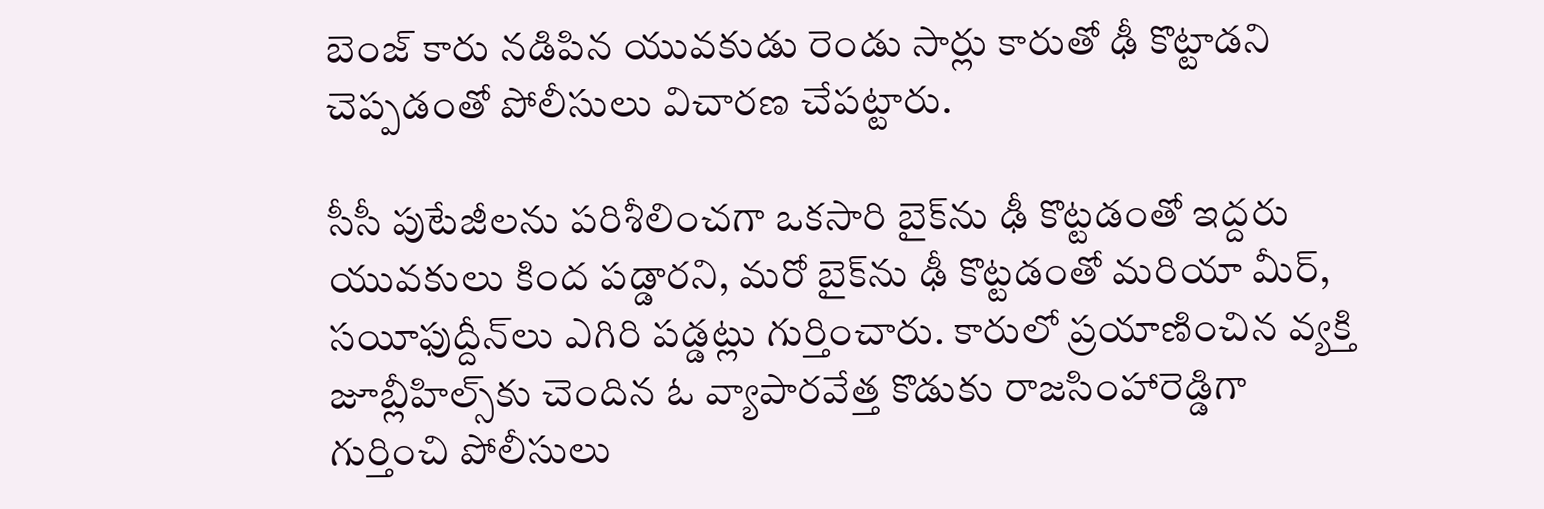బెంజ్‌ కారు నడిపిన యువకుడు రెండు సార్లు కారుతో ఢీ కొట్టాడని చెప్పడంతో పోలీసులు విచారణ చేపట్టారు.

సీసీ పుటేజీలను పరిశీలించగా ఒకసారి బైక్‌ను ఢీ కొట్టడంతో ఇద్దరు యువకులు కింద పడ్డారని, మరో బైక్‌ను ఢీ కొట్టడంతో మరియా మీర్, సయీఫుద్దీన్‌లు ఎగిరి పడ్డట్లు గుర్తించారు. కారులో ప్రయాణించిన వ్యక్తి జూబ్లీహిల్స్‌కు చెందిన ఓ వ్యాపారవేత్త కొడుకు రాజసింహారెడ్డిగా గుర్తించి పోలీసులు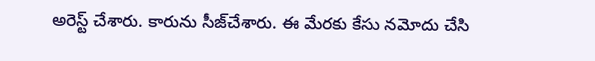అరెస్ట్‌ చేశారు. కారును సీజ్‌చేశారు. ఈ మేరకు కేసు నమోదు చేసి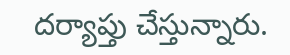దర్యాప్తు చేస్తున్నారు.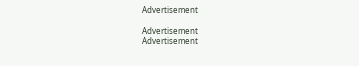Advertisement

Advertisement
Advertisement